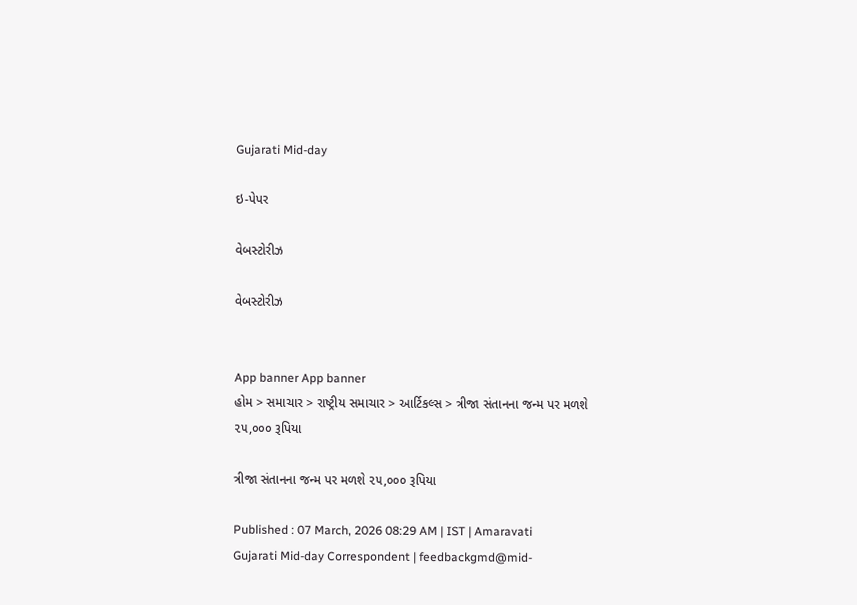Gujarati Mid-day

ઇ-પેપર

વેબસ્ટોરીઝ

વેબસ્ટોરીઝ


App banner App banner
હોમ > સમાચાર > રાષ્ટ્રીય સમાચાર > આર્ટિકલ્સ > ત્રીજા સંતાનના જન્મ પર મળશે ૨૫,૦૦૦ રૂપિયા

ત્રીજા સંતાનના જન્મ પર મળશે ૨૫,૦૦૦ રૂપિયા

Published : 07 March, 2026 08:29 AM | IST | Amaravati
Gujarati Mid-day Correspondent | feedbackgmd@mid-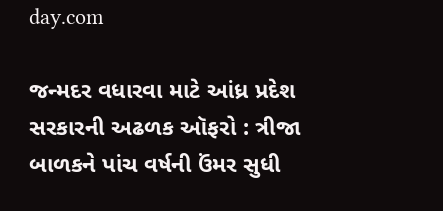day.com

જન્મદર વધારવા માટે આંધ્ર પ્રદેશ સરકારની અઢળક ઑફરો : ત્રીજા બાળકને પાંચ વર્ષની ઉંમર સુધી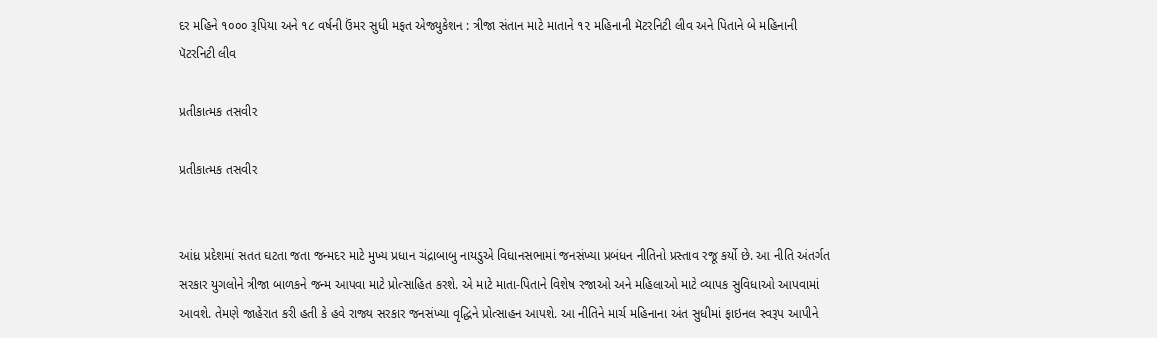દર મહિને ૧૦૦૦ રૂપિયા અને ૧૮ વર્ષની ઉંમર સુધી મફત એજ્યુકેશન : ત્રીજા સંતાન માટે માતાને ૧૨ મહિનાની મૅટરનિટી લીવ અને પિતાને બે મહિનાની પૅટરનિટી લીવ

પ્રતીકાત્મક તસવીર

પ્રતીકાત્મક તસવીર


આંધ્ર પ્રદેશમાં સતત ઘટતા જતા જન્મદર માટે મુખ્ય પ્રધાન ચંદ્રાબાબુ નાયડુએ વિધાનસભામાં જનસંખ્યા પ્રબંધન નીતિનો પ્રસ્તાવ રજૂ કર્યો છે. આ નીતિ અંતર્ગત સરકાર યુગલોને ત્રીજા બાળકને જન્મ આપવા માટે પ્રોત્સાહિત કરશે. એ માટે માતા-પિતાને વિશેષ રજાઓ અને મહિલાઓ માટે વ્યાપક સુવિધાઓ આપવામાં આવશે. તેમણે જાહેરાત કરી હતી કે હવે રાજ્ય સરકાર જનસંખ્યા વૃદ્ધિને પ્રોત્સાહન આપશે. આ નીતિને માર્ચ મહિનાના અંત સુધીમાં ફાઇનલ સ્વરૂપ આપીને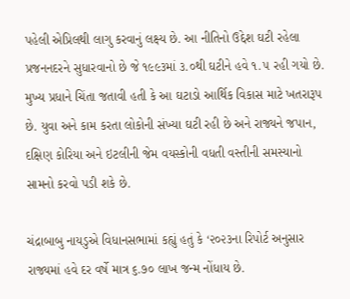પહેલી એપ્રિલથી લાગુ કરવાનું લક્ષ્ય છે. આ નીતિનો ઉદ્દેશ ઘટી રહેલા પ્રજનનદરને સુધારવાનો છે જે ૧૯૯૩માં ૩.૦થી ઘટીને હવે ૧.૫ રહી ગયો છે. મુખ્ય પ્રધાને ચિંતા જતાવી હતી કે આ ઘટાડો આર્થિક વિકાસ માટે ખતરારૂપ છે. યુવા અને કામ કરતા લોકોની સંખ્યા ઘટી રહી છે અને રાજ્યને જપાન, દક્ષિણ કોરિયા અને ઇટલીની જેમ વયસ્કોની વધતી વસ્તીની સમસ્યાનો સામનો કરવો પડી શકે છે.

ચંદ્રાબાબુ નાયડુએ વિધાનસભામાં કહ્યું હતું કે ‘૨૦૨૩ના રિપોર્ટ અનુસાર રાજ્યમાં હવે દર વર્ષે માત્ર ૬.૭૦ લાખ જન્મ નોંધાય છે.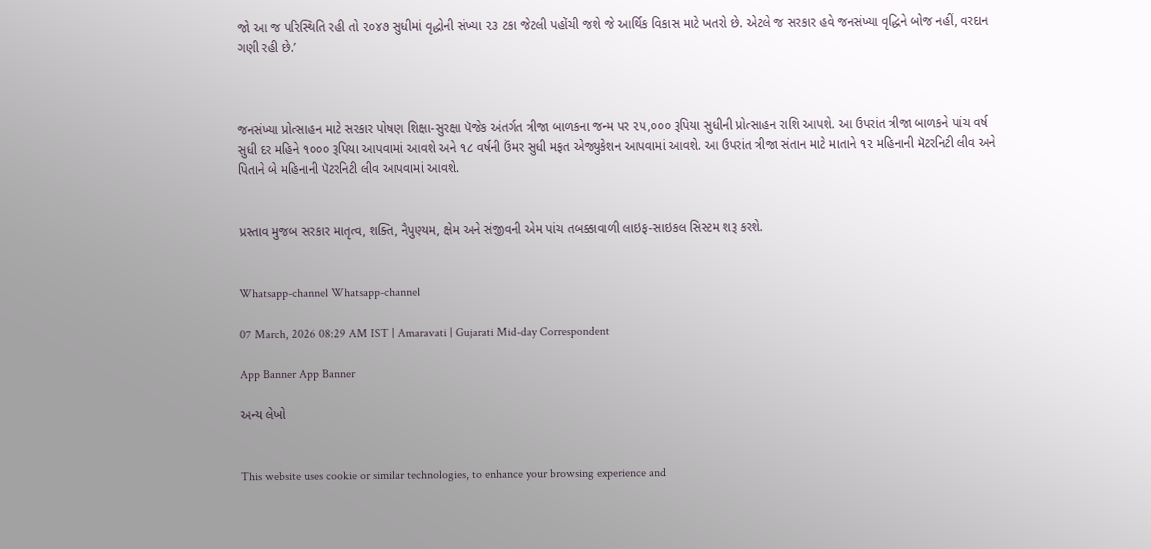જો આ જ પરિસ્થિતિ રહી તો ૨૦૪૭ સુધીમાં વૃદ્ધોની સંખ્યા ૨૩ ટકા જેટલી પહોંચી જશે જે આર્થિક વિકાસ માટે ખતરો છે. એટલે જ સરકાર હવે જનસંખ્યા વૃદ્ધિને બોજ નહીં, વરદાન ગણી રહી છે.’



જનસંખ્યા પ્રોત્સાહન માટે સરકાર પોષણ શિક્ષા-સુરક્ષા પૅજેક અંતર્ગત ત્રીજા બાળકના જન્મ પર ૨૫,૦૦૦ રૂપિયા સુધીની પ્રોત્સાહન રાશિ આપશે. આ ઉપરાંત ત્રીજા બાળકને પાંચ વર્ષ સુધી દર મહિને ૧૦૦૦ રૂપિયા આપવામાં આવશે અને ૧૮ વર્ષની ઉંમર સુધી મફત એજ્યુકેશન આપવામાં આવશે. આ ઉપરાંત ત્રીજા સંતાન માટે માતાને ૧૨ મહિનાની મૅટરનિટી લીવ અને પિતાને બે મહિનાની પૅટરનિટી લીવ આપવામાં આવશે.


પ્રસ્તાવ મુજબ સરકાર માતૃત્વ, શક્તિ, નૈપુણ્યમ, ક્ષેમ અને સંજીવની એમ પાંચ તબક્કાવાળી લાઇફ-સાઇકલ સિસ્ટમ શરૂ કરશે.


Whatsapp-channel Whatsapp-channel

07 March, 2026 08:29 AM IST | Amaravati | Gujarati Mid-day Correspondent

App Banner App Banner

અન્ય લેખો


This website uses cookie or similar technologies, to enhance your browsing experience and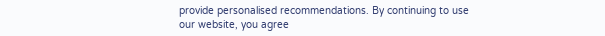provide personalised recommendations. By continuing to use our website, you agree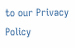to our Privacy Policy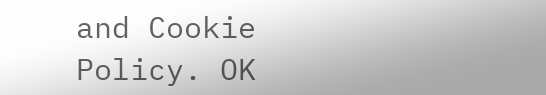and Cookie Policy. OK